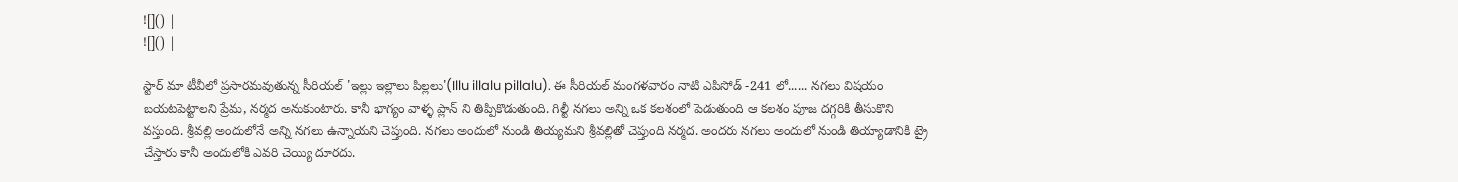![]() |
![]() |

స్టార్ మా టీవీలో ప్రసారమవుతున్న సీరియల్ 'ఇల్లు ఇల్లాలు పిల్లలు'(Illu illalu pillalu). ఈ సీరియల్ మంగళవారం నాటి ఎపిసోడ్ -241 లో...... నగలు విషయం బయటపెట్టాలని ప్రేమ, నర్మద అనుకుంటారు. కానీ భాగ్యం వాళ్ళ ప్లాన్ ని తిప్పికొడుతుంది. గిల్టీ నగలు అన్ని ఒక కలశంలో పెడుతుంది ఆ కలశం పూజ దగ్గరికి తీసుకొని వస్తుంది. శ్రీవల్లి అందులోనే అన్ని నగలు ఉన్నాయని చెప్తుంది. నగలు అందులో నుండి తియ్యమని శ్రీవల్లితో చెప్తుంది నర్మద. అందరు నగలు అందులో నుండి తియ్యాడానికి ట్రై చేస్తారు కానీ అందులోకి ఎవరి చెయ్యి దూరదు.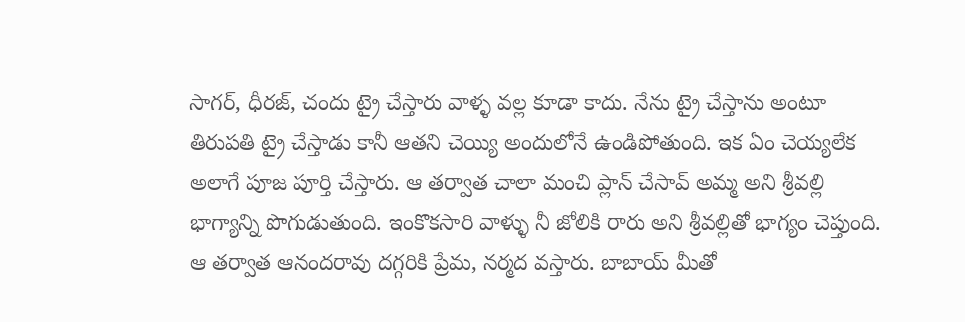సాగర్, ధీరజ్, చందు ట్రై చేస్తారు వాళ్ళ వల్ల కూడా కాదు. నేను ట్రై చేస్తాను అంటూ తిరుపతి ట్రై చేస్తాడు కానీ ఆతని చెయ్యి అందులోనే ఉండిపోతుంది. ఇక ఏం చెయ్యలేక అలాగే పూజ పూర్తి చేస్తారు. ఆ తర్వాత చాలా మంచి ప్లాన్ చేసావ్ అమ్మ అని శ్రీవల్లి భాగ్యాన్ని పొగుడుతుంది. ఇంకొకసారి వాళ్ళు నీ జోలికి రారు అని శ్రీవల్లితో భాగ్యం చెప్తుంది. ఆ తర్వాత ఆనందరావు దగ్గరికి ప్రేమ, నర్మద వస్తారు. బాబాయ్ మీతో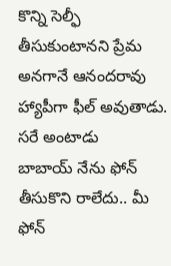కొన్ని సెల్ఫీ తీసుకుంటానని ప్రేమ అనగానే ఆనందరావు హ్యాపీగా ఫీల్ అవుతాడు. సరే అంటాడు
బాబాయ్ నేను ఫోన్ తీసుకొని రాలేదు.. మీ ఫోన్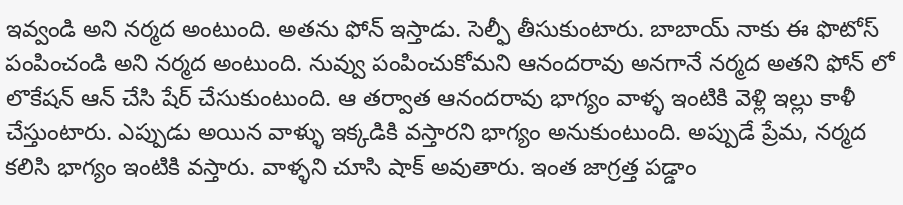ఇవ్వండి అని నర్మద అంటుంది. అతను ఫోన్ ఇస్తాడు. సెల్ఫీ తీసుకుంటారు. బాబాయ్ నాకు ఈ ఫొటోస్ పంపించండి అని నర్మద అంటుంది. నువ్వు పంపించుకోమని ఆనందరావు అనగానే నర్మద అతని ఫోన్ లో లొకేషన్ ఆన్ చేసి షేర్ చేసుకుంటుంది. ఆ తర్వాత ఆనందరావు భాగ్యం వాళ్ళ ఇంటికి వెళ్లి ఇల్లు కాళీ చేస్తుంటారు. ఎప్పుడు అయిన వాళ్ళు ఇక్కడికి వస్తారని భాగ్యం అనుకుంటుంది. అప్పుడే ప్రేమ, నర్మద కలిసి భాగ్యం ఇంటికి వస్తారు. వాళ్ళని చూసి షాక్ అవుతారు. ఇంత జాగ్రత్త పడ్డాం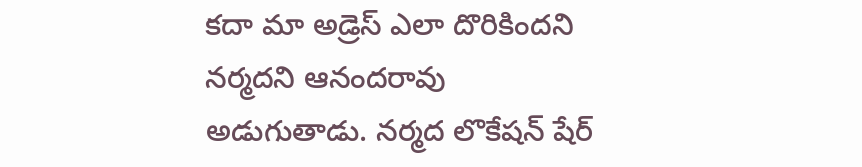కదా మా అడ్రెస్ ఎలా దొరికిందని నర్మదని ఆనందరావు అడుగుతాడు. నర్మద లొకేషన్ షేర్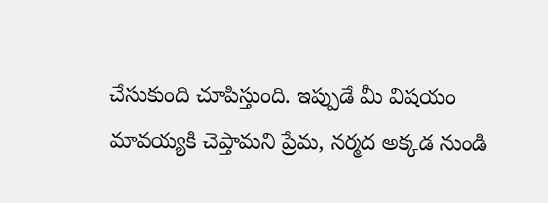చేసుకుంది చూపిస్తుంది. ఇప్పుడే మీ విషయం మావయ్యకి చెప్తామని ప్రేమ, నర్మద అక్కడ నుండి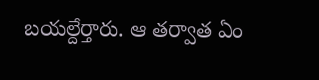బయల్దేర్తారు. ఆ తర్వాత ఏం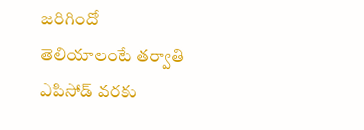జరిగిందో తెలియాలంటే తర్వాతి ఎపిసోడ్ వరకు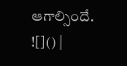ఆగాల్సిందే.
![]() |